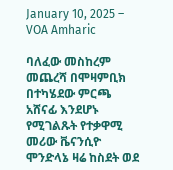January 10, 2025 – VOA Amharic

ባለፈው መስከረም መጨረሻ በሞዛምቢክ በተካሄደው ምርጫ አሸናፊ እንደሆኑ የሚገልጹት የተቃዋሚ መሪው ቬናንሲዮ ሞንድላኔ ዛሬ ከስደት ወደ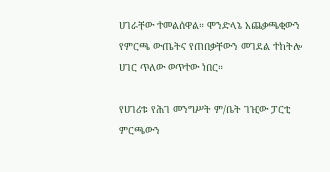ሀገራቸው ተመልሰዋል። ሞንድላኔ አጨቃጫቂውን የምርጫ ውጤትና የጠበቃቸውን መገደል ተከትሎ ሀገር ጥለው ወጥተው ነበር።

የሀገሪቱ የሕገ መንግሥት ም/ቤት ገዢው ፓርቲ ምርጫውን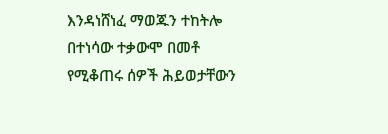እንዳነሸነፈ ማወጁን ተከትሎ በተነሳው ተቃውሞ በመቶ የሚቆጠሩ ሰዎች ሕይወታቸውን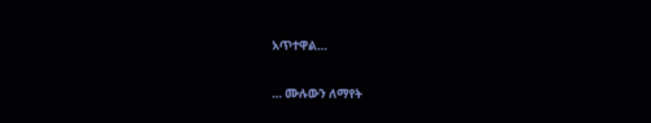አጥተዋል…

… ሙሉውን ለማየት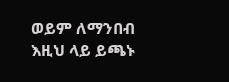ወይም ለማንበብ እዚህ ላይ ይጫኑ